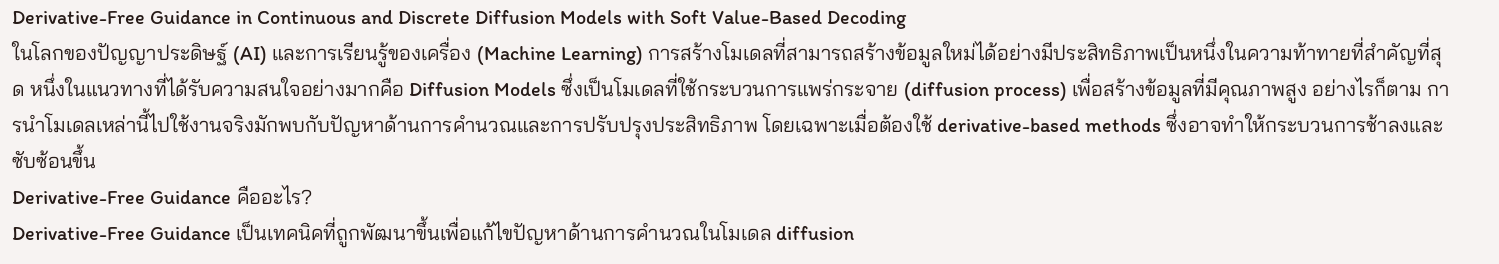Derivative-Free Guidance in Continuous and Discrete Diffusion Models with Soft Value-Based Decoding
ในโลกของปัญญาประดิษฐ์ (AI) และการเรียนรู้ของเครื่อง (Machine Learning) การสร้างโมเดลที่สามารถสร้างข้อมูลใหม่ได้อย่างมีประสิทธิภาพเป็นหนึ่งในความท้าทายที่สำคัญที่สุด หนึ่งในแนวทางที่ได้รับความสนใจอย่างมากคือ Diffusion Models ซึ่งเป็นโมเดลที่ใช้กระบวนการแพร่กระจาย (diffusion process) เพื่อสร้างข้อมูลที่มีคุณภาพสูง อย่างไรก็ตาม การนำโมเดลเหล่านี้ไปใช้งานจริงมักพบกับปัญหาด้านการคำนวณและการปรับปรุงประสิทธิภาพ โดยเฉพาะเมื่อต้องใช้ derivative-based methods ซึ่งอาจทำให้กระบวนการช้าลงและซับซ้อนขึ้น
Derivative-Free Guidance คืออะไร?
Derivative-Free Guidance เป็นเทคนิคที่ถูกพัฒนาขึ้นเพื่อแก้ไขปัญหาด้านการคำนวณในโมเดล diffusion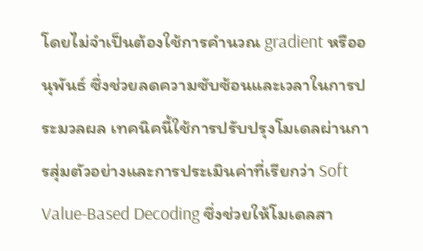โดยไม่จำเป็นต้องใช้การคำนวณ gradient หรืออนุพันธ์ ซึ่งช่วยลดความซับซ้อนและเวลาในการประมวลผล เทคนิคนี้ใช้การปรับปรุงโมเดลผ่านการสุ่มตัวอย่างและการประเมินค่าที่เรียกว่า Soft Value-Based Decoding ซึ่งช่วยให้โมเดลสา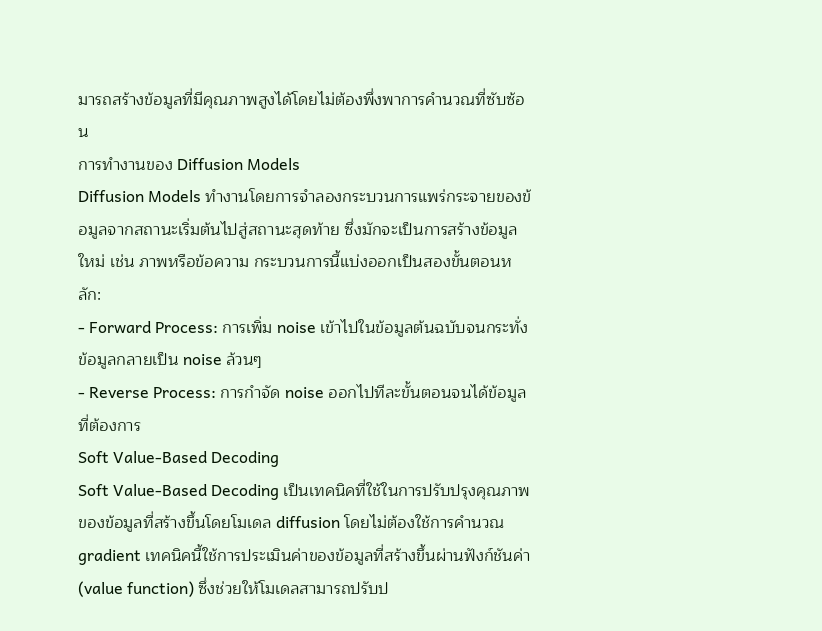มารถสร้างข้อมูลที่มีคุณภาพสูงได้โดยไม่ต้องพึ่งพาการคำนวณที่ซับซ้อน
การทำงานของ Diffusion Models
Diffusion Models ทำงานโดยการจำลองกระบวนการแพร่กระจายของข้อมูลจากสถานะเริ่มต้นไปสู่สถานะสุดท้าย ซึ่งมักจะเป็นการสร้างข้อมูลใหม่ เช่น ภาพหรือข้อความ กระบวนการนี้แบ่งออกเป็นสองขั้นตอนหลัก:
- Forward Process: การเพิ่ม noise เข้าไปในข้อมูลต้นฉบับจนกระทั่งข้อมูลกลายเป็น noise ล้วนๆ
- Reverse Process: การกำจัด noise ออกไปทีละขั้นตอนจนได้ข้อมูลที่ต้องการ
Soft Value-Based Decoding
Soft Value-Based Decoding เป็นเทคนิคที่ใช้ในการปรับปรุงคุณภาพของข้อมูลที่สร้างขึ้นโดยโมเดล diffusion โดยไม่ต้องใช้การคำนวณ gradient เทคนิคนี้ใช้การประเมินค่าของข้อมูลที่สร้างขึ้นผ่านฟังก์ชันค่า (value function) ซึ่งช่วยให้โมเดลสามารถปรับป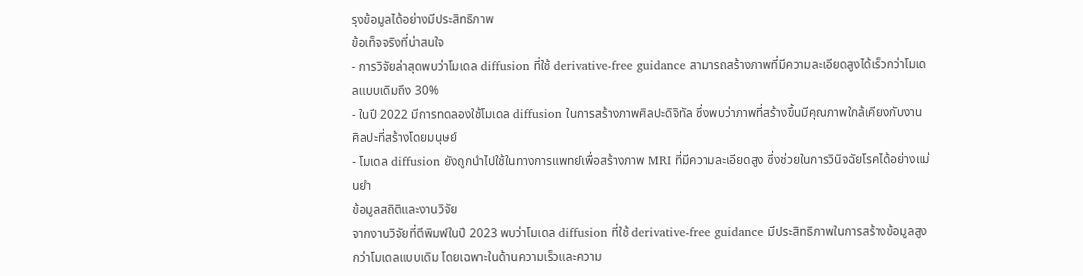รุงข้อมูลได้อย่างมีประสิทธิภาพ
ข้อเท็จจริงที่น่าสนใจ
- การวิจัยล่าสุดพบว่าโมเดล diffusion ที่ใช้ derivative-free guidance สามารถสร้างภาพที่มีความละเอียดสูงได้เร็วกว่าโมเดลแบบเดิมถึง 30%
- ในปี 2022 มีการทดลองใช้โมเดล diffusion ในการสร้างภาพศิลปะดิจิทัล ซึ่งพบว่าภาพที่สร้างขึ้นมีคุณภาพใกล้เคียงกับงานศิลปะที่สร้างโดยมนุษย์
- โมเดล diffusion ยังถูกนำไปใช้ในทางการแพทย์เพื่อสร้างภาพ MRI ที่มีความละเอียดสูง ซึ่งช่วยในการวินิจฉัยโรคได้อย่างแม่นยำ
ข้อมูลสถิติและงานวิจัย
จากงานวิจัยที่ตีพิมพ์ในปี 2023 พบว่าโมเดล diffusion ที่ใช้ derivative-free guidance มีประสิทธิภาพในการสร้างข้อมูลสูงกว่าโมเดลแบบเดิม โดยเฉพาะในด้านความเร็วและความ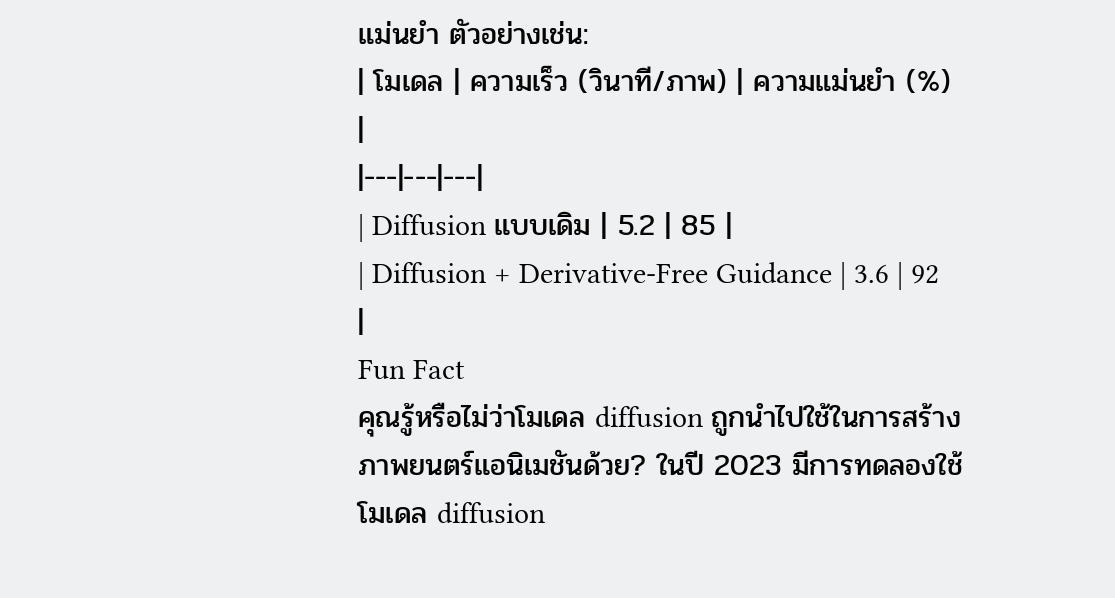แม่นยำ ตัวอย่างเช่น:
| โมเดล | ความเร็ว (วินาที/ภาพ) | ความแม่นยำ (%) |
|---|---|---|
| Diffusion แบบเดิม | 5.2 | 85 |
| Diffusion + Derivative-Free Guidance | 3.6 | 92 |
Fun Fact
คุณรู้หรือไม่ว่าโมเดล diffusion ถูกนำไปใช้ในการสร้างภาพยนตร์แอนิเมชันด้วย? ในปี 2023 มีการทดลองใช้โมเดล diffusion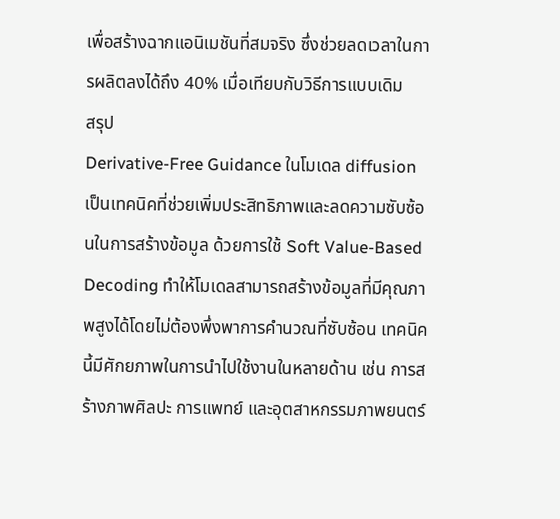เพื่อสร้างฉากแอนิเมชันที่สมจริง ซึ่งช่วยลดเวลาในการผลิตลงได้ถึง 40% เมื่อเทียบกับวิธีการแบบเดิม
สรุป
Derivative-Free Guidance ในโมเดล diffusion เป็นเทคนิคที่ช่วยเพิ่มประสิทธิภาพและลดความซับซ้อนในการสร้างข้อมูล ด้วยการใช้ Soft Value-Based Decoding ทำให้โมเดลสามารถสร้างข้อมูลที่มีคุณภาพสูงได้โดยไม่ต้องพึ่งพาการคำนวณที่ซับซ้อน เทคนิคนี้มีศักยภาพในการนำไปใช้งานในหลายด้าน เช่น การสร้างภาพศิลปะ การแพทย์ และอุตสาหกรรมภาพยนตร์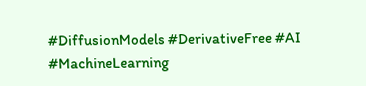#DiffusionModels #DerivativeFree #AI #MachineLearning